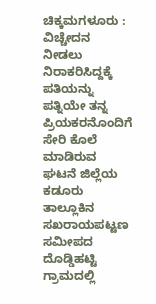ಚಿಕ್ಕಮಗಳೂರು : ವಿಚ್ಚೇದನ ನೀಡಲು ನಿರಾಕರಿಸಿದ್ದಕ್ಕೆ ಪತಿಯನ್ನು ಪತ್ನಿಯೇ ತನ್ನ ಪ್ರಿಯಕರನೊಂದಿಗೆ ಸೇರಿ ಕೊಲೆ ಮಾಡಿರುವ ಘಟನೆ ಜಿಲ್ಲೆಯ ಕಡೂರು ತಾಲ್ಲೂಕಿನ ಸಖರಾಯಪಟ್ಟಣ ಸಮೀಪದ ದೊಡ್ಡಿಹಟ್ಟಿ ಗ್ರಾಮದಲ್ಲಿ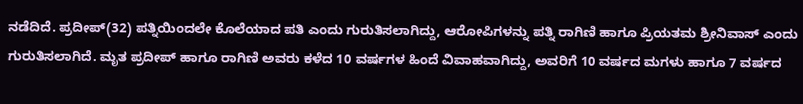ನಡೆದಿದೆ. ಪ್ರದೀಪ್(32) ಪತ್ನಿಯಿಂದಲೇ ಕೊಲೆಯಾದ ಪತಿ ಎಂದು ಗುರುತಿಸಲಾಗಿದ್ದು, ಆರೋಪಿಗಳನ್ನು ಪತ್ನಿ ರಾಗಿಣಿ ಹಾಗೂ ಪ್ರಿಯತಮ ಶ್ರೀನಿವಾಸ್ ಎಂದು ಗುರುತಿಸಲಾಗಿದೆ. ಮೃತ ಪ್ರದೀಪ್ ಹಾಗೂ ರಾಗಿಣಿ ಅವರು ಕಳೆದ 10 ವರ್ಷಗಳ ಹಿಂದೆ ವಿವಾಹವಾಗಿದ್ದು, ಅವರಿಗೆ 10 ವರ್ಷದ ಮಗಳು ಹಾಗೂ 7 ವರ್ಷದ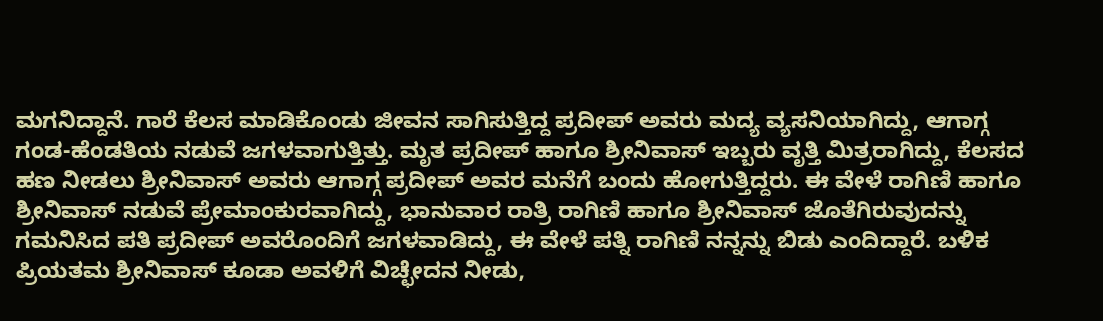ಮಗನಿದ್ದಾನೆ. ಗಾರೆ ಕೆಲಸ ಮಾಡಿಕೊಂಡು ಜೀವನ ಸಾಗಿಸುತ್ತಿದ್ದ ಪ್ರದೀಪ್ ಅವರು ಮದ್ಯ ವ್ಯಸನಿಯಾಗಿದ್ದು, ಆಗಾಗ್ಗ ಗಂಡ-ಹೆಂಡತಿಯ ನಡುವೆ ಜಗಳವಾಗುತ್ತಿತ್ತು. ಮೃತ ಪ್ರದೀಪ್ ಹಾಗೂ ಶ್ರೀನಿವಾಸ್ ಇಬ್ಬರು ವೃತ್ತಿ ಮಿತ್ರರಾಗಿದ್ದು, ಕೆಲಸದ ಹಣ ನೀಡಲು ಶ್ರೀನಿವಾಸ್ ಅವರು ಆಗಾಗ್ಗ ಪ್ರದೀಪ್ ಅವರ ಮನೆಗೆ ಬಂದು ಹೋಗುತ್ತಿದ್ದರು. ಈ ವೇಳೆ ರಾಗಿಣಿ ಹಾಗೂ ಶ್ರೀನಿವಾಸ್ ನಡುವೆ ಪ್ರೇಮಾಂಕುರವಾಗಿದ್ದು, ಭಾನುವಾರ ರಾತ್ರಿ ರಾಗಿಣಿ ಹಾಗೂ ಶ್ರೀನಿವಾಸ್ ಜೊತೆಗಿರುವುದನ್ನು ಗಮನಿಸಿದ ಪತಿ ಪ್ರದೀಪ್ ಅವರೊಂದಿಗೆ ಜಗಳವಾಡಿದ್ದು, ಈ ವೇಳೆ ಪತ್ನಿ ರಾಗಿಣಿ ನನ್ನನ್ನು ಬಿಡು ಎಂದಿದ್ದಾರೆ. ಬಳಿಕ ಪ್ರಿಯತಮ ಶ್ರೀನಿವಾಸ್ ಕೂಡಾ ಅವಳಿಗೆ ವಿಚ್ಛೇದನ ನೀಡು,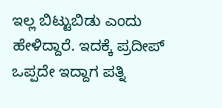ಇಲ್ಲ ಬಿಟ್ಟುಬಿಡು ಎಂದು ಹೇಳಿದ್ದಾರೆ. ಇದಕ್ಕೆ ಪ್ರದೀಪ್ ಒಪ್ಪದೇ ಇದ್ದಾಗ ಪತ್ನಿ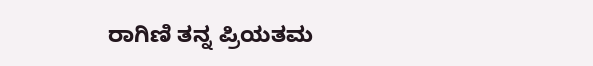ರಾಗಿಣಿ ತನ್ನ ಪ್ರಿಯತಮ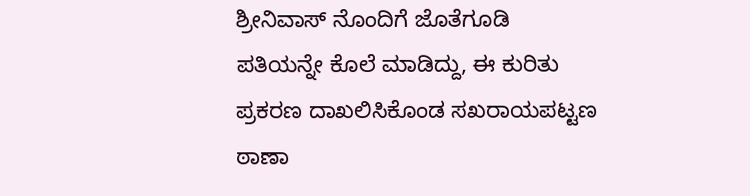ಶ್ರೀನಿವಾಸ್ ನೊಂದಿಗೆ ಜೊತೆಗೂಡಿ ಪತಿಯನ್ನೇ ಕೊಲೆ ಮಾಡಿದ್ದು, ಈ ಕುರಿತು ಪ್ರಕರಣ ದಾಖಲಿಸಿಕೊಂಡ ಸಖರಾಯಪಟ್ಟಣ ಠಾಣಾ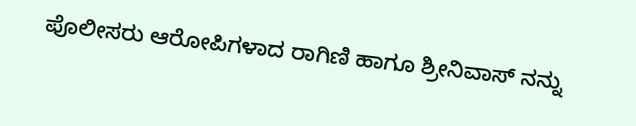ಪೊಲೀಸರು ಆರೋಪಿಗಳಾದ ರಾಗಿಣಿ ಹಾಗೂ ಶ್ರೀನಿವಾಸ್ ನನ್ನು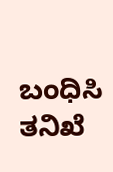ಬಂಧಿಸಿ ತನಿಖೆ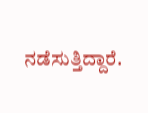ನಡೆಸುತ್ತಿದ್ದಾರೆ.